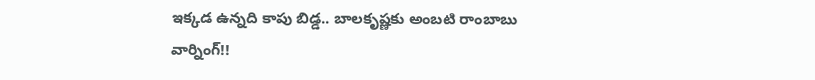ఇక్కడ ఉన్నది కాపు బిడ్డ.. బాలకృష్ణకు అంబటి రాంబాబు వార్నింగ్!!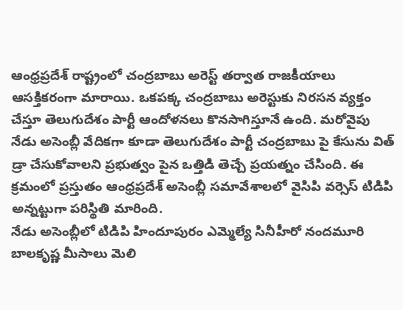ఆంధ్రప్రదేశ్ రాష్ట్రంలో చంద్రబాబు అరెస్ట్ తర్వాత రాజకీయాలు ఆసక్తికరంగా మారాయి. ఒకపక్క చంద్రబాబు అరెస్టుకు నిరసన వ్యక్తం చేస్తూ తెలుగుదేశం పార్టీ ఆందోళనలు కొనసాగిస్తూనే ఉంది. మరోవైపు నేడు అసెంబ్లీ వేదికగా కూడా తెలుగుదేశం పార్టీ చంద్రబాబు పై కేసును విత్ డ్రా చేసుకోవాలని ప్రభుత్వం పైన ఒత్తిడి తెచ్చే ప్రయత్నం చేసింది. ఈ క్రమంలో ప్రస్తుతం ఆంధ్రప్రదేశ్ అసెంబ్లీ సమావేశాలలో వైసిపి వర్సెస్ టిడిపి అన్నట్టుగా పరిస్థితి మారింది.
నేడు అసెంబ్లీలో టిడిపి హిందూపురం ఎమ్మెల్యే సినీహీరో నందమూరి బాలకృష్ణ మీసాలు మెలి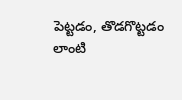పెట్టడం, తొడగొట్టడం లాంటి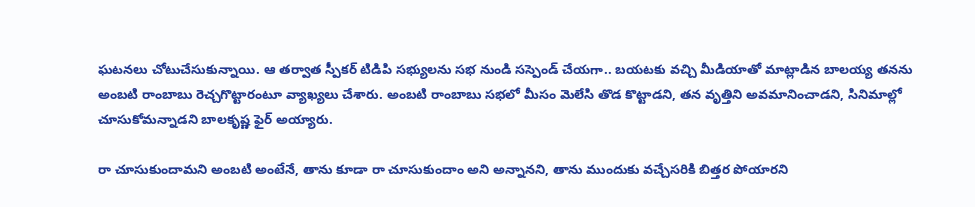ఘటనలు చోటుచేసుకున్నాయి. ఆ తర్వాత స్పీకర్ టిడిపి సభ్యులను సభ నుండి సస్పెండ్ చేయగా.. బయటకు వచ్చి మీడియాతో మాట్లాడిన బాలయ్య తనను అంబటి రాంబాబు రెచ్చగొట్టారంటూ వ్యాఖ్యలు చేశారు. అంబటి రాంబాబు సభలో మీసం మెలేసి తొడ కొట్టాడని, తన వృత్తిని అవమానించాడని, సినిమాల్లో చూసుకోమన్నాడని బాలకృష్ణ ఫైర్ అయ్యారు.

రా చూసుకుందామని అంబటి అంటేనే, తాను కూడా రా చూసుకుందాం అని అన్నానని, తాను ముందుకు వచ్చేసరికి బిత్తర పోయారని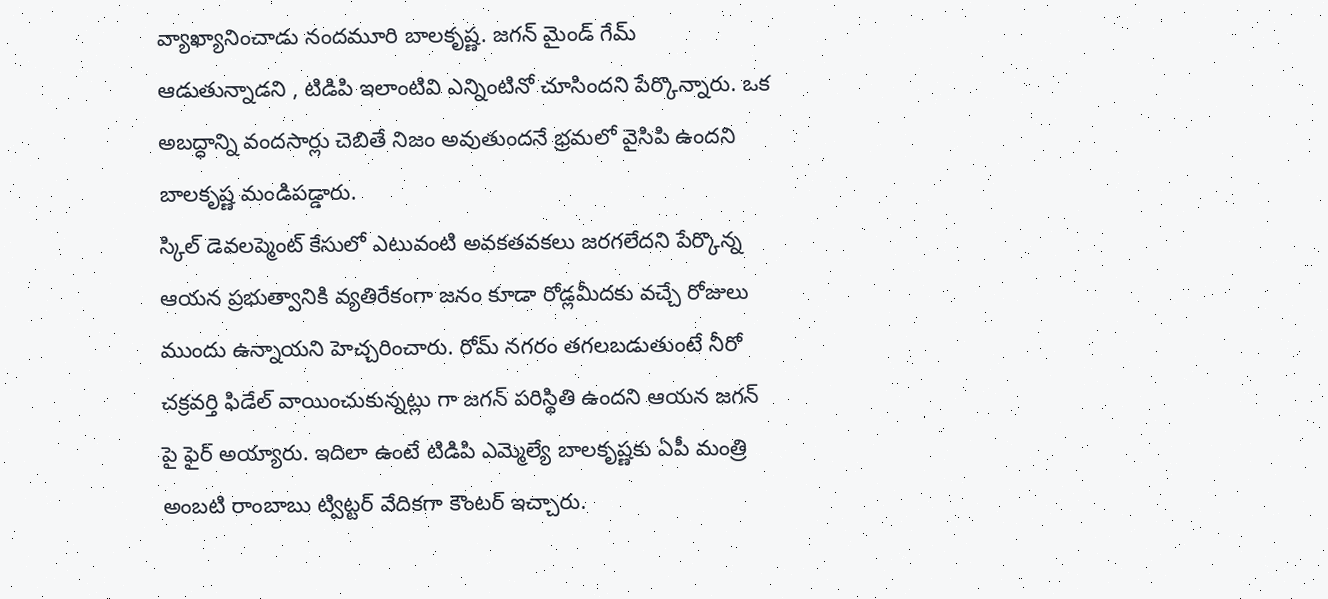వ్యాఖ్యానించాడు నందమూరి బాలకృష్ణ. జగన్ మైండ్ గేమ్ ఆడుతున్నాడని , టిడిపి ఇలాంటివి ఎన్నింటినో చూసిందని పేర్కొన్నారు. ఒక అబద్ధాన్ని వందసార్లు చెబితే నిజం అవుతుందనే భ్రమలో వైసిపి ఉందని బాలకృష్ణ మండిపడ్డారు.
స్కిల్ డెవలప్మెంట్ కేసులో ఎటువంటి అవకతవకలు జరగలేదని పేర్కొన్న ఆయన ప్రభుత్వానికి వ్యతిరేకంగా జనం కూడా రోడ్లమీదకు వచ్చే రోజులు ముందు ఉన్నాయని హెచ్చరించారు. రోమ్ నగరం తగలబడుతుంటే నీరో చక్రవర్తి ఫిడేల్ వాయించుకున్నట్లు గా జగన్ పరిస్థితి ఉందని ఆయన జగన్ పై ఫైర్ అయ్యారు. ఇదిలా ఉంటే టిడిపి ఎమ్మెల్యే బాలకృష్ణకు ఏపీ మంత్రి అంబటి రాంబాబు ట్విట్టర్ వేదికగా కౌంటర్ ఇచ్చారు.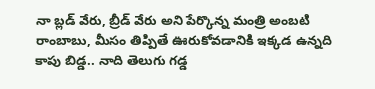నా బ్లడ్ వేరు, బ్రీడ్ వేరు అని పేర్కొన్న మంత్రి అంబటి రాంబాబు, మీసం తిప్పితే ఊరుకోవడానికి ఇక్కడ ఉన్నది కాపు బిడ్డ.. నాది తెలుగు గడ్డ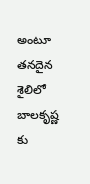అంటూ తనదైన శైలిలో బాలకృష్ణ కు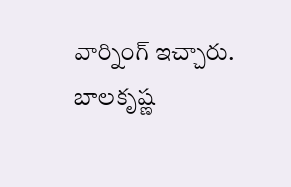వార్నింగ్ ఇచ్చారు. బాలకృష్ణ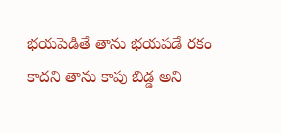భయపెడితే తాను భయపడే రకం కాదని తాను కాపు బిడ్డ అని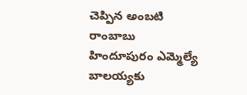చెప్పిన అంబటి రాంబాబు హిందూపురం ఎమ్మెల్యే బాలయ్యకు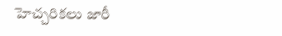హెచ్చరికలు జారీ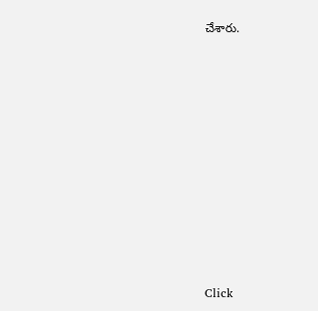చేశారు.












Click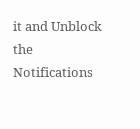it and Unblock the Notifications